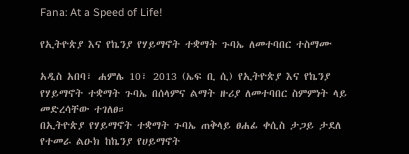Fana: At a Speed of Life!

የኢትዮጵያ እና የኬንያ የሃይማኖት ተቋማት ጉባኤ ለመተባበር ተስማሙ

አዲስ አበባ፣ ሐምሌ 10፣ 2013 (ኤፍ ቢ ሲ) የኢትዮጵያ እና የኬንያ የሃይማኖት ተቋማት ጉባኤ በሰላምና ልማት ዙሪያ ለመተባበር ስምምነት ላይ መድረሳቸው ተገለፀ።
በኢትዮጵያ የሃይማኖት ተቋማት ጉባኤ ጠቅላይ ፀሐፊ ቀሲስ ታጋይ ታደለ የተመራ ልዑክ ከኬንያ የሀይማኖት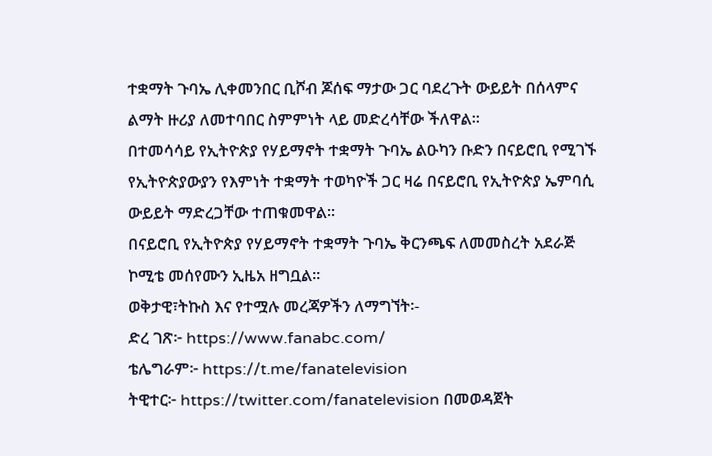ተቋማት ጉባኤ ሊቀመንበር ቢሾብ ጆሰፍ ማታው ጋር ባደረጉት ውይይት በሰላምና ልማት ዙሪያ ለመተባበር ስምምነት ላይ መድረሳቸው ችለዋል፡፡
በተመሳሳይ የኢትዮጵያ የሃይማኖት ተቋማት ጉባኤ ልዑካን ቡድን በናይሮቢ የሚገኙ የኢትዮጵያውያን የእምነት ተቋማት ተወካዮች ጋር ዛሬ በናይሮቢ የኢትዮጵያ ኤምባሲ ውይይት ማድረጋቸው ተጠቁመዋል።
በናይሮቢ የኢትዮጵያ የሃይማኖት ተቋማት ጉባኤ ቅርንጫፍ ለመመስረት አደራጅ ኮሚቴ መሰየሙን ኢዜአ ዘግቧል፡፡
ወቅታዊ፣ትኩስ እና የተሟሉ መረጃዎችን ለማግኘት፡-
ድረ ገጽ፦ https://www.fanabc.com/
ቴሌግራም፦ https://t.me/fanatelevision
ትዊተር፦ https://twitter.com/fanatelevision በመወዳጀት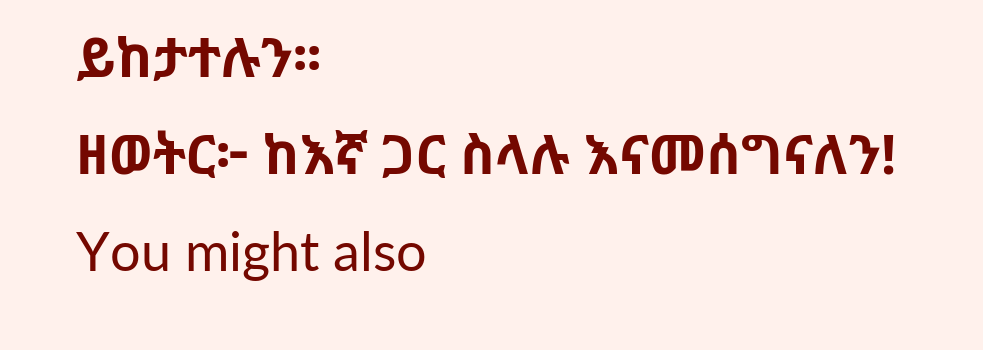ይከታተሉን፡፡
ዘወትር፦ ከእኛ ጋር ስላሉ እናመሰግናለን!
You might also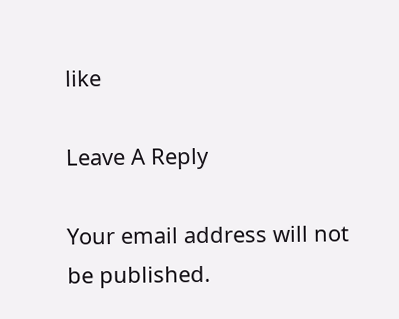like

Leave A Reply

Your email address will not be published.